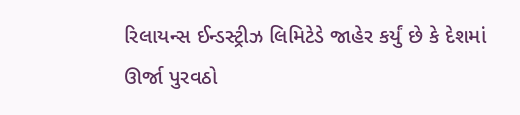રિલાયન્સ ઈન્ડસ્ટ્રીઝ લિમિટેડે જાહેર કર્યું છે કે દેશમાં ઊર્જા પુરવઠો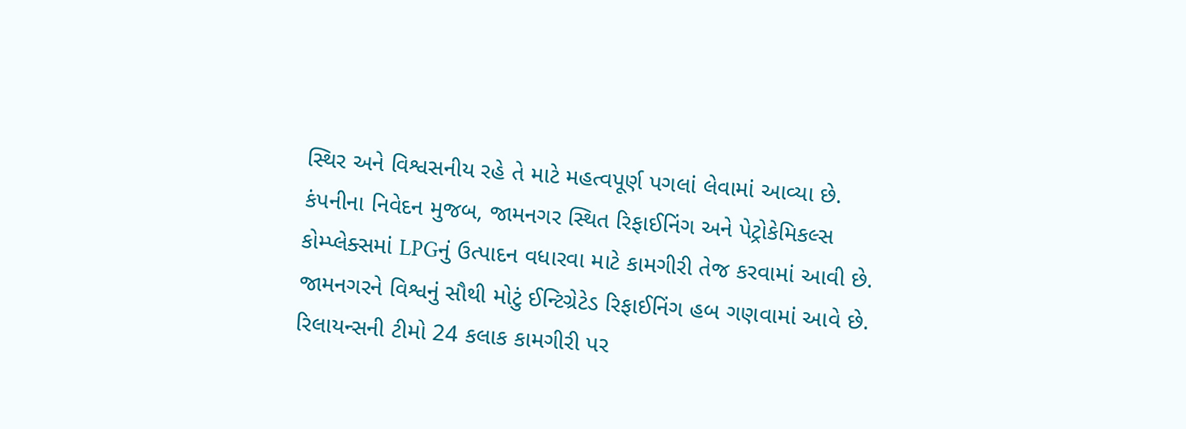સ્થિર અને વિશ્વસનીય રહે તે માટે મહત્વપૂર્ણ પગલાં લેવામાં આવ્યા છે. કંપનીના નિવેદન મુજબ, જામનગર સ્થિત રિફાઈનિંગ અને પેટ્રોકેમિકલ્સ કોમ્પ્લેક્સમાં LPGનું ઉત્પાદન વધારવા માટે કામગીરી તેજ કરવામાં આવી છે. જામનગરને વિશ્વનું સૌથી મોટું ઈન્ટિગ્રેટેડ રિફાઈનિંગ હબ ગણવામાં આવે છે.
રિલાયન્સની ટીમો 24 કલાક કામગીરી પર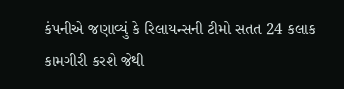કંપનીએ જણાવ્યું કે રિલાયન્સની ટીમો સતત 24 કલાક કામગીરી કરશે જેથી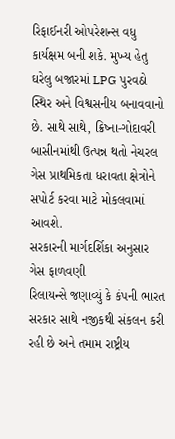રિફાઈનરી ઓપરેશન્સ વધુ કાર્યક્ષમ બની શકે. મુખ્ય હેતુ ઘરેલુ બજારમાં LPG પુરવઠો સ્થિર અને વિશ્વસનીય બનાવવાનો છે. સાથે સાથે, ક્રિષ્ના-ગોદાવરી બાસીનમાંથી ઉત્પન્ન થતો નેચરલ ગેસ પ્રાથમિકતા ધરાવતા ક્ષેત્રોને સપોર્ટ કરવા માટે મોકલવામાં આવશે.
સરકારની માર્ગદર્શિકા અનુસાર ગેસ ફાળવણી
રિલાયન્સે જણાવ્યું કે કંપની ભારત સરકાર સાથે નજીકથી સંકલન કરી રહી છે અને તમામ રાષ્ટ્રીય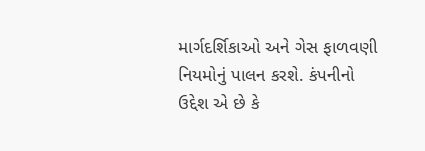માર્ગદર્શિકાઓ અને ગેસ ફાળવણી નિયમોનું પાલન કરશે. કંપનીનો ઉદ્દેશ એ છે કે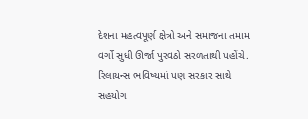દેશના મહત્વપૂર્ણ ક્ષેત્રો અને સમાજના તમામ વર્ગો સુધી ઊર્જા પુરવઠો સરળતાથી પહોંચે. રિલાયન્સ ભવિષ્યમાં પણ સરકાર સાથે સહયોગ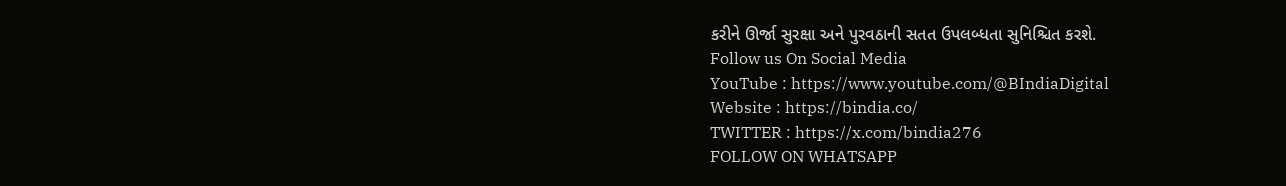કરીને ઊર્જા સુરક્ષા અને પુરવઠાની સતત ઉપલબ્ધતા સુનિશ્ચિત કરશે.
Follow us On Social Media
YouTube : https://www.youtube.com/@BIndiaDigital
Website : https://bindia.co/
TWITTER : https://x.com/bindia276
FOLLOW ON WHATSAPP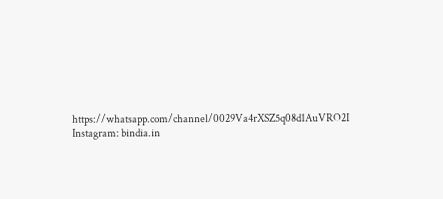https://whatsapp.com/channel/0029Va4rXSZ5q08d1AuVRO2I
Instagram: bindia.in